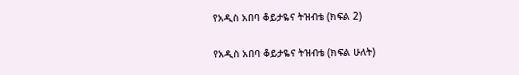የአዲስ አበባ ቆይታዬና ትዝብቴ (ክፍል 2)

የአዲስ አበባ ቆይታዬና ትዝብቴ (ክፍል ሁለት)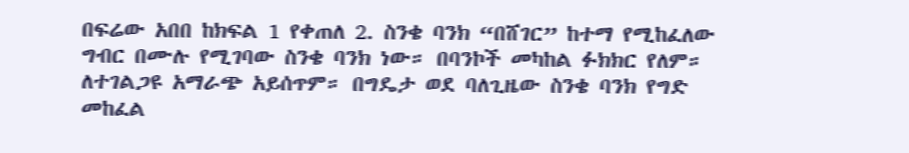በፍሬው አበበ ከክፍል 1 የቀጠለ 2. ስንቄ ባንክ “በሸገር” ከተማ የሚከፈለው ግብር በሙሉ የሚገባው ስንቄ ባንክ ነው። በባንኮች መካከል ፉክክር የለም። ለተገልጋዩ አማራጭ አይሰጥም። በግዴታ ወደ ባለጊዜው ስንቄ ባንክ የግድ መከፈል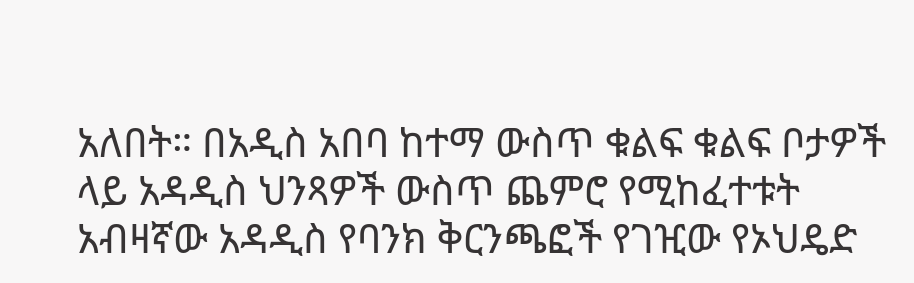አለበት። በአዲስ አበባ ከተማ ውስጥ ቁልፍ ቁልፍ ቦታዎች ላይ አዳዲስ ህንጻዎች ውስጥ ጨምሮ የሚከፈተቱት አብዛኛው አዳዲስ የባንክ ቅርንጫፎች የገዢው የኦህዴድ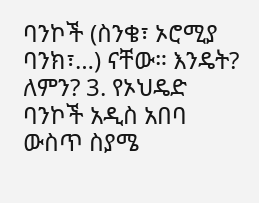ባንኮች (ስንቄ፣ ኦሮሚያ ባንክ፣…) ናቸው። እንዴት? ለምን? 3. የኦህዴድ ባንኮች አዲስ አበባ ውስጥ ስያሜ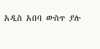አዲስ አበባ ውስጥ ያሉ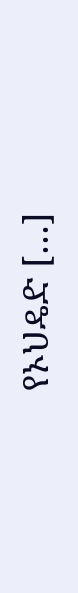የኦህዴድ […]